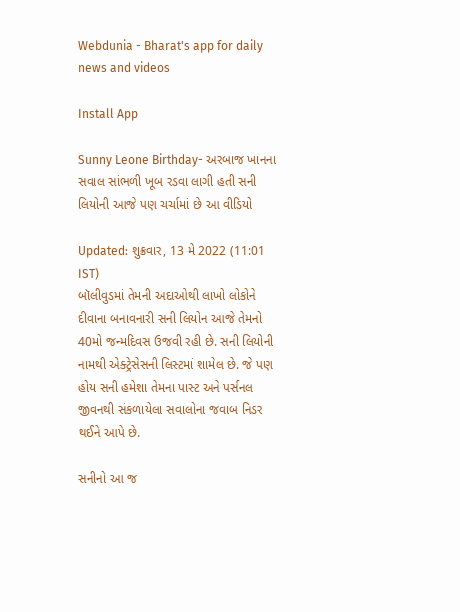Webdunia - Bharat's app for daily news and videos

Install App

Sunny Leone Birthday- અરબાજ ખાનના સવાલ સાંભળી ખૂબ રડવા લાગી હતી સની લિયોની આજે પણ ચર્ચામાં છે આ વીડિયો

Updated: શુક્રવાર, 13 મે 2022 (11:01 IST)
બૉલીવુડમાં તેમની અદાઓથી લાખો લોકોને દીવાના બનાવનારી સની લિયોન આજે તેમનો 40મો જન્મદિવસ ઉજવી રહી છે. સની લિયોની નામથી એક્ટ્રેસેસની લિસ્ટમાં શામેલ છે. જે પણ હોય સની હમેશા તેમના પાસ્ટ અને પર્સનલ જીવનથી સંકળાયેલા સવાલોના જવાબ નિડર થઈને આપે છે.

સનીનો આ જ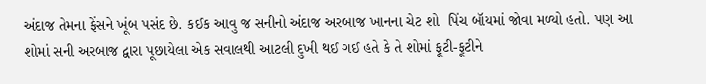અંદાજ તેમના ફેંસને ખૂંબ પસંદ છે. કઈક આવુ જ સનીનો અંદાજ અરબાજ ખાનના ચેટ શો  પિંચ બૉયમાં જોવા મળ્યો હતો. પણ આ  શોમાં સની અરબાજ દ્વારા પૂછાયેલા એક સવાલથી આટલી દુખી થઈ ગઈ હતે કે તે શોમાં ફૂટી-ફૂટીને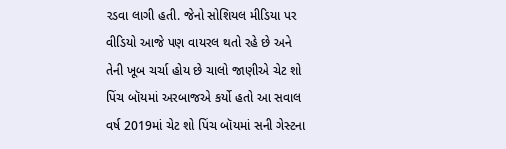રડવા લાગી હતી. જેનો સોશિયલ મીડિયા પર વીડિયો આજે પણ વાયરલ થતો રહે છે અને તેની ખૂબ ચર્ચા હોય છે ચાલો જાણીએ ચેટ શો પિંચ બૉયમાં અરબાજએ કર્યો હતો આ સવાલ
વર્ષ 2019માં ચેટ શો પિંચ બૉયમાં સની ગેસ્ટના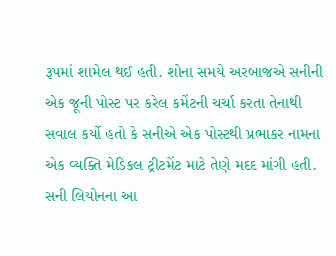રૂપમાં શામેલ થઈ હતી. શોના સમયે અરબાજએ સનીની એક જૂની પોસ્ટ પર કરેલ કમેંટની ચર્ચા કરતા તેનાથી સવાલ કર્યો હતો કે સનીએ એક પોસ્ટથી પ્રભાકર નામના એક વ્યક્તિ મેડિકલ ટ્રીટમેંટ માટે તેણે મદદ માંગી હતી. સની લિયોનના આ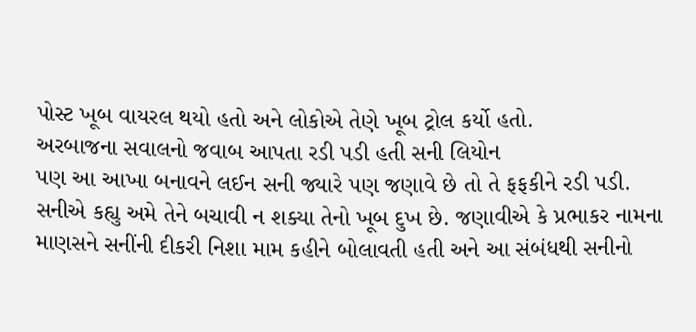પોસ્ટ ખૂબ વાયરલ થયો હતો અને લોકોએ તેણે ખૂબ ટ્રોલ કર્યો હતો.
અરબાજના સવાલનો જવાબ આપતા રડી પડી હતી સની લિયોન
પણ આ આખા બનાવને લઈન સની જ્યારે પણ જણાવે છે તો તે ફફકીને રડી પડી. સનીએ કહ્યુ અમે તેને બચાવી ન શક્યા તેનો ખૂબ દુખ છે. જણાવીએ કે પ્રભાકર નામના માણસને સનીંની દીકરી નિશા મામ કહીને બોલાવતી હતી અને આ સંબંધથી સનીનો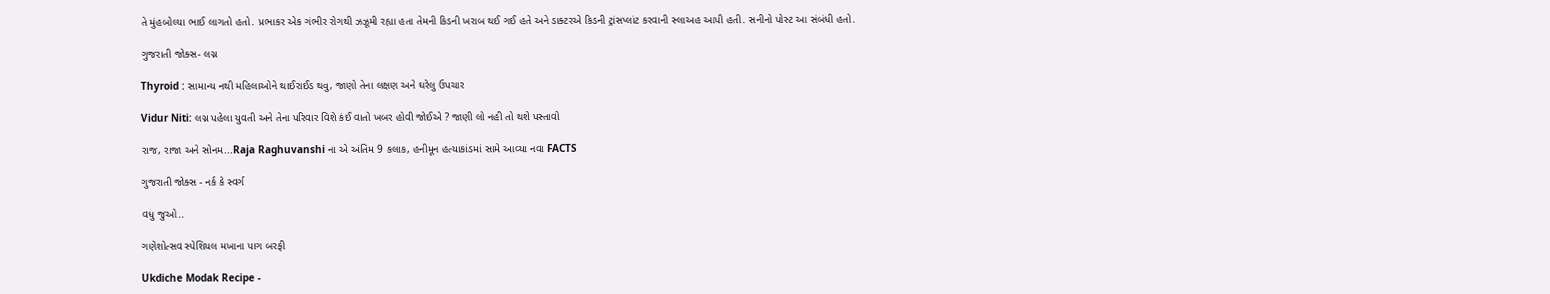તે મુંહબોલ્યા ભાઈ લાગતો હતો. પ્રભાકર એક ગંભીર રોગથી ઝઝૂમી રહ્યા હતા તેમની કિડની ખરાબ થઈ ગઈ હતે અને ડાક્ટરએ કિડની ટ્રાંસપ્લાંટ કરવાની સ્લાઅહ આપી હતી. સનીનો પોસ્ટ આ સંબંધી હતો.

ગુજરાતી જોક્સ- લગ્ન

Thyroid : સામાન્ય નથી મહિલાઓને થાઈરાઈડ થવુ, જાણો તેના લક્ષણ અને ઘરેલુ ઉપચાર

Vidur Niti: લગ્ન પહેલા યુવતી અને તેના પરિવાર વિશે કંઈ વાતો ખબર હોવી જોઈએ ? જાણી લો નહી તો થશે પસ્તાવો

રાજ, રાજા અને સોનમ...Raja Raghuvanshi ના એ અંતિમ 9 કલાક, હનીમૂન હત્યાકાંડમાં સામે આવ્યા નવા FACTS

ગુજરાતી જોક્સ - નર્ક કે સ્વર્ગ

વધુ જુઓ..

ગણેશોત્સવ સ્પેશિયલ મખાના પાગ બરફી

Ukdiche Modak Recipe -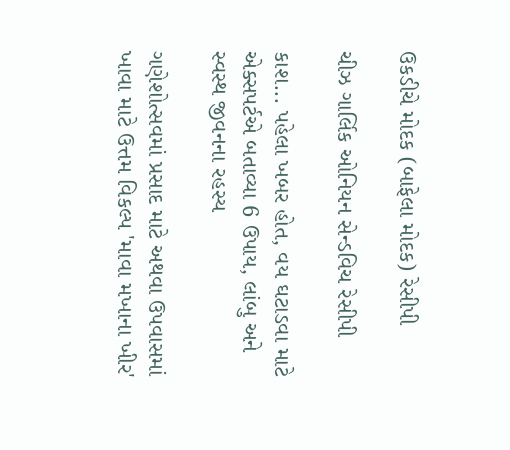ઉકડીચે મોદક (બાફેલા મોદક) રેસીપી

ચીઝ ગાર્લિક ઓનિયન સેન્ડવિચ રેસીપી

કાશ... પહેલા ખબર હોત, વય ઘટાડવા માટે એક્સપર્ટએ બતાવ્યા 6 ઉપાય, લાંબુ અને સ્વસ્થ જીવનના રહસ્ય

ગણેશોત્સવમાં પ્રસાદ માટે અથવા ઉપવાસમાં ખાવા માટે ઉત્તમ વિકલ્પ 'માવા મખાના ખીર'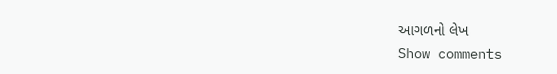આગળનો લેખ
Show comments